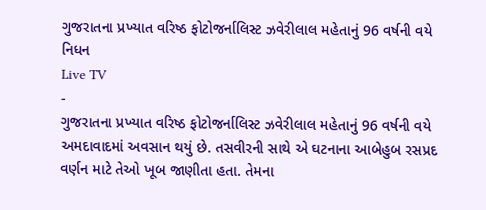ગુજરાતના પ્રખ્યાત વરિષ્ઠ ફોટોજર્નાલિસ્ટ ઝવેરીલાલ મહેતાનું 96 વર્ષની વયે નિધન
Live TV
-
ગુજરાતના પ્રખ્યાત વરિષ્ઠ ફોટોજર્નાલિસ્ટ ઝવેરીલાલ મહેતાનું 96 વર્ષની વયે અમદાવાદમાં અવસાન થયું છે. તસવીરની સાથે એ ઘટનાના આબેહુબ રસપ્રદ વર્ણન માટે તેઓ ખૂબ જાણીતા હતા. તેમના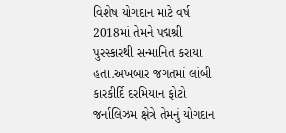વિશેષ યોગદાન માટે વર્ષ 2018માં તેમને પદ્મશ્રી પુરસ્કારથી સન્માનિત કરાયા હતા.અખબાર જગતમાં લાંબી કારકીર્દિ દરમિયાન ફોટો જર્નાલિઝમ ક્ષેત્રે તેમનું યોગદાન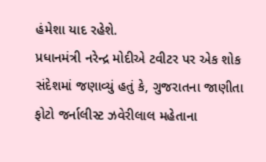હંમેશા યાદ રહેશે.
પ્રધાનમંત્રી નરેન્દ્ર મોદીએ ટવીટર પર એક શોક સંદેશમાં જણાવ્યું હતું કે, ગુજરાતના જાણીતા ફોટો જર્નાલીસ્ટ ઝવેરીલાલ મહેતાના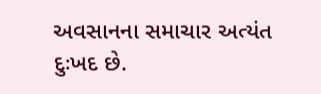અવસાનના સમાચાર અત્યંત દુઃખદ છે.